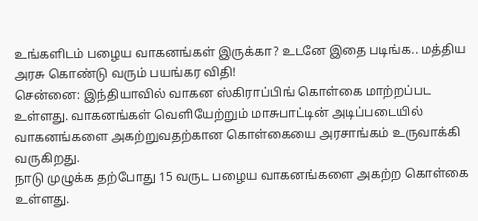உங்களிடம் பழைய வாகனங்கள் இருக்கா? உடனே இதை படிங்க.. மத்திய அரசு கொண்டு வரும் பயங்கர விதி!
சென்னை: இந்தியாவில் வாகன ஸ்கிராப்பிங் கொள்கை மாற்றப்பட உள்ளது. வாகனங்கள் வெளியேற்றும் மாசுபாட்டின் அடிப்படையில் வாகனங்களை அகற்றுவதற்கான கொள்கையை அரசாங்கம் உருவாக்கி வருகிறது.
நாடு முழுக்க தற்போது 15 வருட பழைய வாகனங்களை அகற்ற கொள்கை உள்ளது.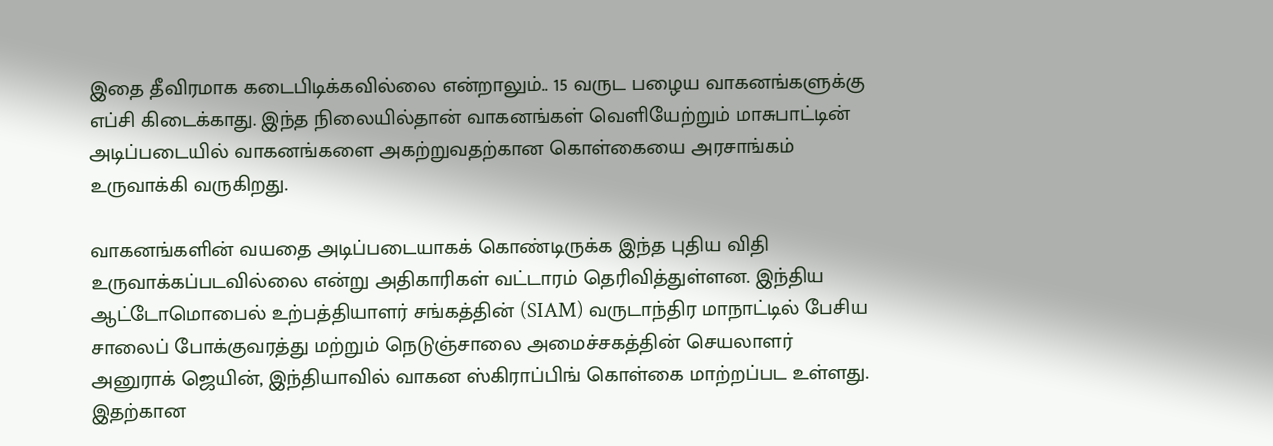இதை தீவிரமாக கடைபிடிக்கவில்லை என்றாலும்.. 15 வருட பழைய வாகனங்களுக்கு எப்சி கிடைக்காது. இந்த நிலையில்தான் வாகனங்கள் வெளியேற்றும் மாசுபாட்டின் அடிப்படையில் வாகனங்களை அகற்றுவதற்கான கொள்கையை அரசாங்கம் உருவாக்கி வருகிறது.

வாகனங்களின் வயதை அடிப்படையாகக் கொண்டிருக்க இந்த புதிய விதி உருவாக்கப்படவில்லை என்று அதிகாரிகள் வட்டாரம் தெரிவித்துள்ளன. இந்திய ஆட்டோமொபைல் உற்பத்தியாளர் சங்கத்தின் (SIAM) வருடாந்திர மாநாட்டில் பேசிய சாலைப் போக்குவரத்து மற்றும் நெடுஞ்சாலை அமைச்சகத்தின் செயலாளர் அனுராக் ஜெயின், இந்தியாவில் வாகன ஸ்கிராப்பிங் கொள்கை மாற்றப்பட உள்ளது. இதற்கான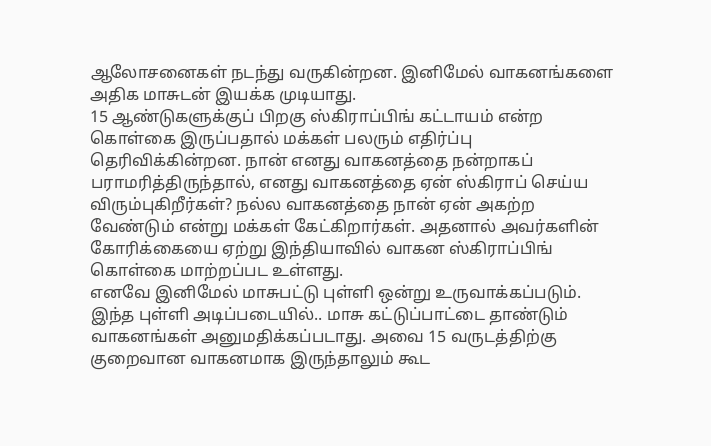ஆலோசனைகள் நடந்து வருகின்றன. இனிமேல் வாகனங்களை அதிக மாசுடன் இயக்க முடியாது.
15 ஆண்டுகளுக்குப் பிறகு ஸ்கிராப்பிங் கட்டாயம் என்ற கொள்கை இருப்பதால் மக்கள் பலரும் எதிர்ப்பு தெரிவிக்கின்றன. நான் எனது வாகனத்தை நன்றாகப் பராமரித்திருந்தால், எனது வாகனத்தை ஏன் ஸ்கிராப் செய்ய விரும்புகிறீர்கள்? நல்ல வாகனத்தை நான் ஏன் அகற்ற வேண்டும் என்று மக்கள் கேட்கிறார்கள். அதனால் அவர்களின் கோரிக்கையை ஏற்று இந்தியாவில் வாகன ஸ்கிராப்பிங் கொள்கை மாற்றப்பட உள்ளது.
எனவே இனிமேல் மாசுபட்டு புள்ளி ஒன்று உருவாக்கப்படும். இந்த புள்ளி அடிப்படையில்.. மாசு கட்டுப்பாட்டை தாண்டும் வாகனங்கள் அனுமதிக்கப்படாது. அவை 15 வருடத்திற்கு குறைவான வாகனமாக இருந்தாலும் கூட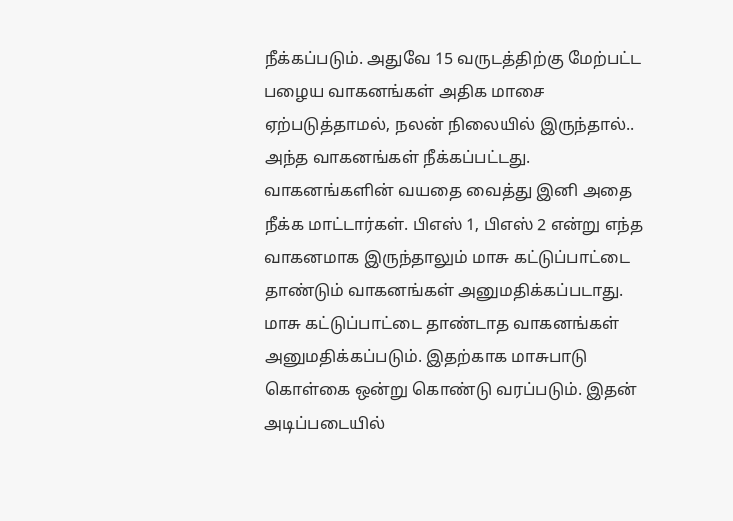நீக்கப்படும். அதுவே 15 வருடத்திற்கு மேற்பட்ட பழைய வாகனங்கள் அதிக மாசை ஏற்படுத்தாமல், நலன் நிலையில் இருந்தால்.. அந்த வாகனங்கள் நீக்கப்பட்டது.
வாகனங்களின் வயதை வைத்து இனி அதை நீக்க மாட்டார்கள். பிஎஸ் 1, பிஎஸ் 2 என்று எந்த வாகனமாக இருந்தாலும் மாசு கட்டுப்பாட்டை தாண்டும் வாகனங்கள் அனுமதிக்கப்படாது. மாசு கட்டுப்பாட்டை தாண்டாத வாகனங்கள் அனுமதிக்கப்படும். இதற்காக மாசுபாடு கொள்கை ஒன்று கொண்டு வரப்படும். இதன் அடிப்படையில்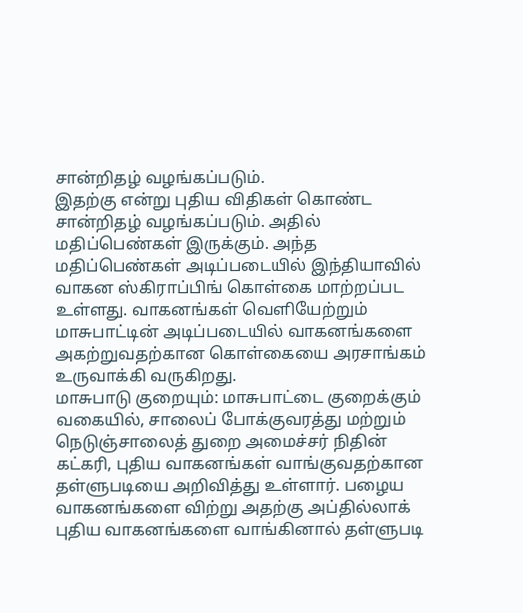சான்றிதழ் வழங்கப்படும்.
இதற்கு என்று புதிய விதிகள் கொண்ட சான்றிதழ் வழங்கப்படும். அதில் மதிப்பெண்கள் இருக்கும். அந்த மதிப்பெண்கள் அடிப்படையில் இந்தியாவில் வாகன ஸ்கிராப்பிங் கொள்கை மாற்றப்பட உள்ளது. வாகனங்கள் வெளியேற்றும் மாசுபாட்டின் அடிப்படையில் வாகனங்களை அகற்றுவதற்கான கொள்கையை அரசாங்கம் உருவாக்கி வருகிறது.
மாசுபாடு குறையும்: மாசுபாட்டை குறைக்கும் வகையில், சாலைப் போக்குவரத்து மற்றும் நெடுஞ்சாலைத் துறை அமைச்சர் நிதின் கட்கரி, புதிய வாகனங்கள் வாங்குவதற்கான தள்ளுபடியை அறிவித்து உள்ளார். பழைய வாகனங்களை விற்று அதற்கு அப்தில்லாக் புதிய வாகனங்களை வாங்கினால் தள்ளுபடி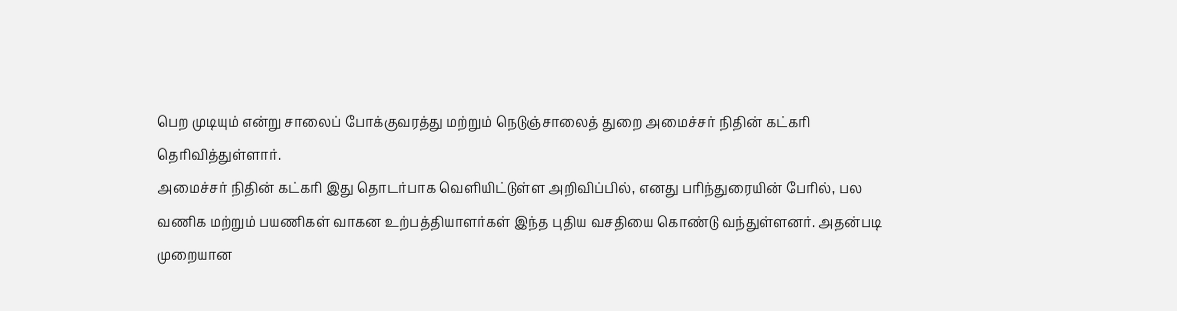பெற முடியும் என்று சாலைப் போக்குவரத்து மற்றும் நெடுஞ்சாலைத் துறை அமைச்சர் நிதின் கட்கரி தெரிவித்துள்ளார்.
அமைச்சர் நிதின் கட்கரி இது தொடர்பாக வெளியிட்டுள்ள அறிவிப்பில், எனது பரிந்துரையின் பேரில், பல வணிக மற்றும் பயணிகள் வாகன உற்பத்தியாளர்கள் இந்த புதிய வசதியை கொண்டு வந்துள்ளனர். அதன்படி முறையான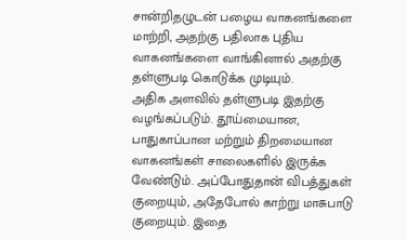சான்றிதழுடன் பழைய வாகனங்களை மாற்றி, அதற்கு பதிலாக புதிய வாகனங்களை வாங்கினால் அதற்கு தள்ளுபடி கொடுக்க முடியும்.
அதிக அளவில் தள்ளுபடி இதற்கு வழங்கப்படும். தூய்மையான, பாதுகாப்பான மற்றும் திறமையான வாகனங்கள் சாலைகளில் இருக்க வேண்டும். அப்போதுதான் விபத்துகள் குறையும், அதேபோல் காற்று மாசுபாடு குறையும். இதை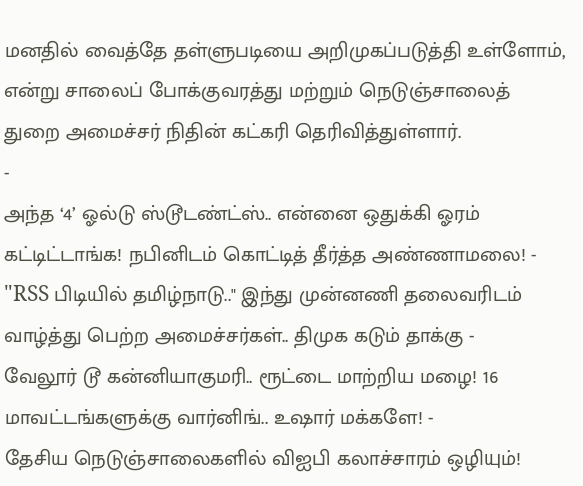மனதில் வைத்தே தள்ளுபடியை அறிமுகப்படுத்தி உள்ளோம், என்று சாலைப் போக்குவரத்து மற்றும் நெடுஞ்சாலைத் துறை அமைச்சர் நிதின் கட்கரி தெரிவித்துள்ளார்.
-
அந்த ‘4’ ஓல்டு ஸ்டூடண்ட்ஸ்.. என்னை ஒதுக்கி ஓரம் கட்டிட்டாங்க! நபினிடம் கொட்டித் தீர்த்த அண்ணாமலை! -
"RSS பிடியில் தமிழ்நாடு.." இந்து முன்னணி தலைவரிடம் வாழ்த்து பெற்ற அமைச்சர்கள்.. திமுக கடும் தாக்கு -
வேலூர் டூ கன்னியாகுமரி.. ரூட்டை மாற்றிய மழை! 16 மாவட்டங்களுக்கு வார்னிங்.. உஷார் மக்களே! -
தேசிய நெடுஞ்சாலைகளில் விஐபி கலாச்சாரம் ஒழியும்!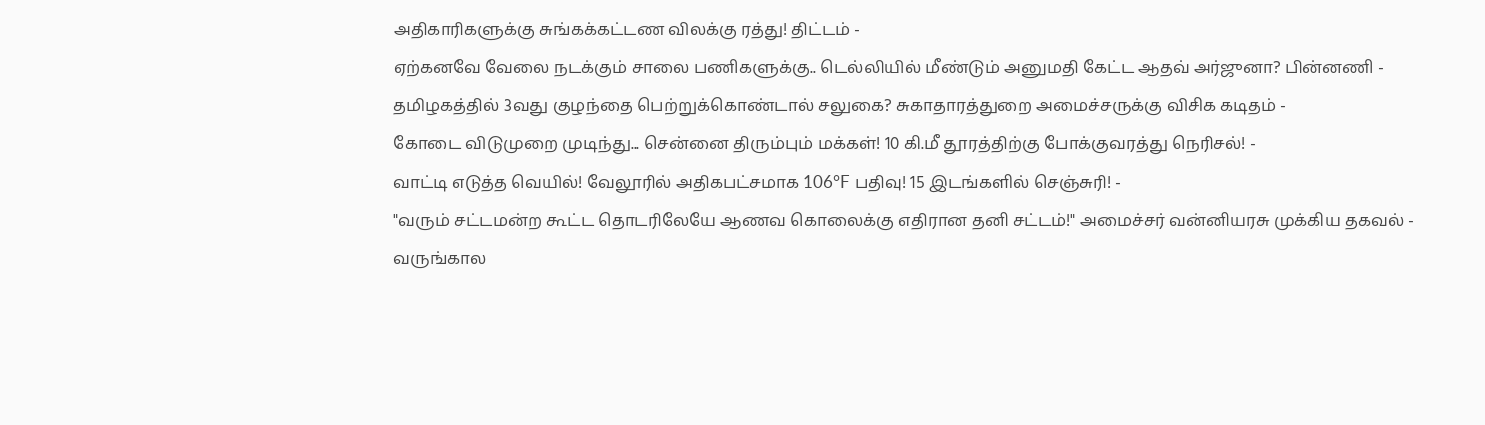அதிகாரிகளுக்கு சுங்கக்கட்டண விலக்கு ரத்து! திட்டம் -
ஏற்கனவே வேலை நடக்கும் சாலை பணிகளுக்கு.. டெல்லியில் மீண்டும் அனுமதி கேட்ட ஆதவ் அர்ஜுனா? பின்னணி -
தமிழகத்தில் 3வது குழந்தை பெற்றுக்கொண்டால் சலுகை? சுகாதாரத்துறை அமைச்சருக்கு விசிக கடிதம் -
கோடை விடுமுறை முடிந்து... சென்னை திரும்பும் மக்கள்! 10 கி.மீ தூரத்திற்கு போக்குவரத்து நெரிசல்! -
வாட்டி எடுத்த வெயில்! வேலூரில் அதிகபட்சமாக 106°F பதிவு! 15 இடங்களில் செஞ்சுரி! -
"வரும் சட்டமன்ற கூட்ட தொடரிலேயே ஆணவ கொலைக்கு எதிரான தனி சட்டம்!" அமைச்சர் வன்னியரசு முக்கிய தகவல் -
வருங்கால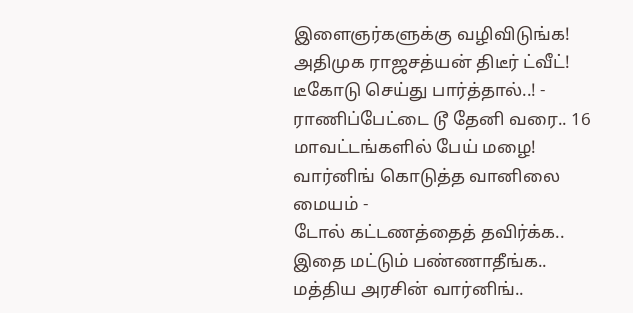இளைஞர்களுக்கு வழிவிடுங்க! அதிமுக ராஜசத்யன் திடீர் ட்வீட்! டீகோடு செய்து பார்த்தால்..! -
ராணிப்பேட்டை டூ தேனி வரை.. 16 மாவட்டங்களில் பேய் மழை! வார்னிங் கொடுத்த வானிலை மையம் -
டோல் கட்டணத்தைத் தவிர்க்க.. இதை மட்டும் பண்ணாதீங்க.. மத்திய அரசின் வார்னிங்..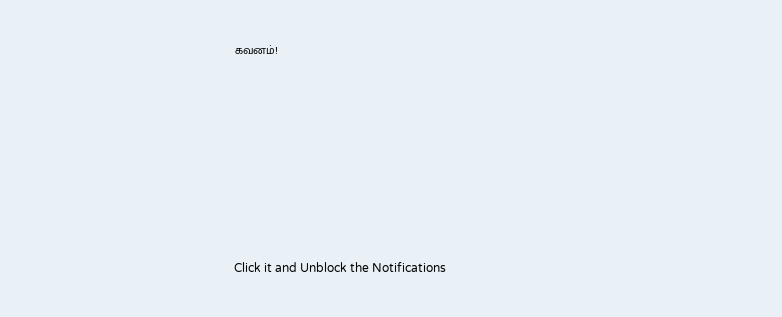கவனம்!












Click it and Unblock the Notifications